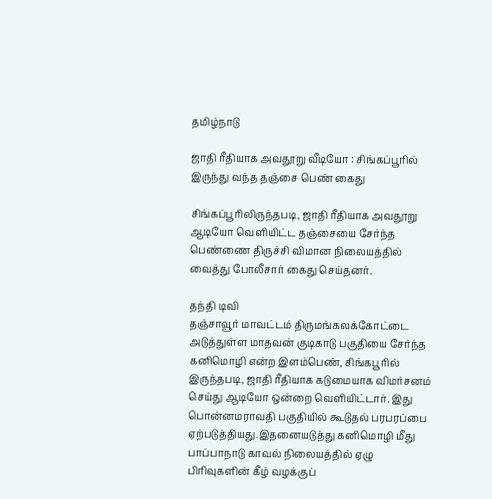தமிழ்நாடு

ஜாதி ரீதியாக அவதூறு வீடியோ : சிங்கப்பூரில் இருந்து வந்த தஞ்சை பெண் கைது

சிங்கப்பூரிலிருந்தபடி, ஜாதி ரீதியாக அவதூறு ஆடியோ வெளியிட்ட தஞ்சையை சேர்ந்த பெண்ணை திருச்சி விமான நிலையத்தில் வைத்து போலீசார் கைது செய்தனர்.

தந்தி டிவி
தஞ்சாவூர் மாவட்டம் திருமங்கலக்கோட்டை அடுத்துள்ள மாதவன் குடிகாடு பகுதியை சேர்ந்த கனிமொழி என்ற இளம்பெண், சிங்கபூரில் இருந்தபடி, ஜாதி ரீதியாக கடுமையாக விமர்சனம் செய்து ஆடியோ ஒன்றை வெளியிட்டார். இது பொன்னமராவதி பகுதியில் கூடுதல் பரபரப்பை ஏற்படுத்தியது.இதனையடுத்து கனிமொழி மீது பாப்பாநாடு காவல் நிலையத்தில் ஏழு பிரிவுகளின் கீழ் வழக்குப்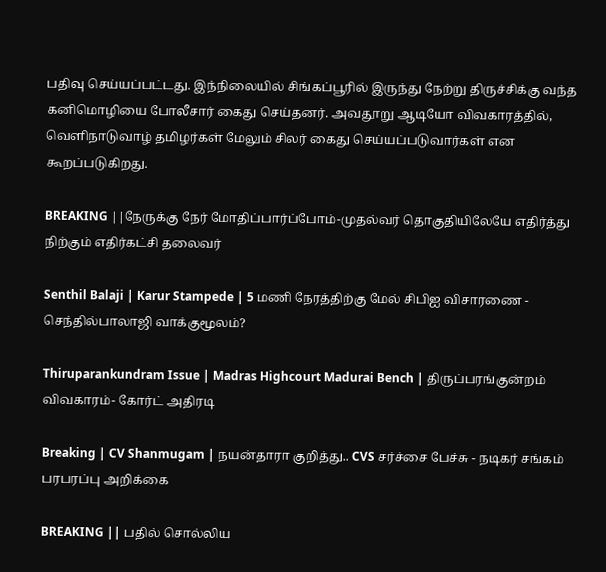பதிவு செய்யப்பட்டது. இந்நிலையில் சிங்கப்பூரில் இருந்து நேற்று திருச்சிக்கு வந்த கனிமொழியை போலீசார் கைது செய்தனர். அவதூறு ஆடியோ விவகாரத்தில், வெளிநாடுவாழ் தமிழர்கள் மேலும் சிலர் கைது செய்யப்படுவார்கள் என கூறப்படுகிறது.

BREAKING ||நேருக்கு நேர் மோதிப்பார்ப்போம்-முதல்வர் தொகுதியிலேயே எதிர்த்து நிற்கும் எதிர்கட்சி தலைவர்

Senthil Balaji | Karur Stampede | 5 மணி நேரத்திற்கு மேல் சிபிஐ விசாரணை - செந்தில்பாலாஜி வாக்குமூலம்?

Thiruparankundram Issue | Madras Highcourt Madurai Bench | திருப்பரங்குன்றம் விவகாரம்- கோர்ட் அதிரடி

Breaking | CV Shanmugam | நயன்தாரா குறித்து.. CVS சர்ச்சை பேச்சு - நடிகர் சங்கம் பரபரப்பு அறிக்கை

BREAKING || பதில் சொல்லிய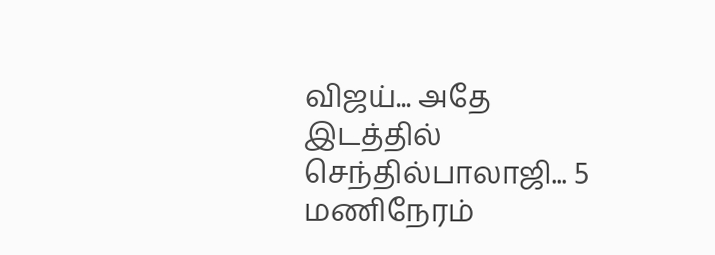விஜய்... அதே இடத்தில் செந்தில்பாலாஜி... 5 மணிநேரம்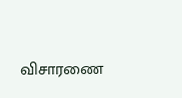விசாரணை